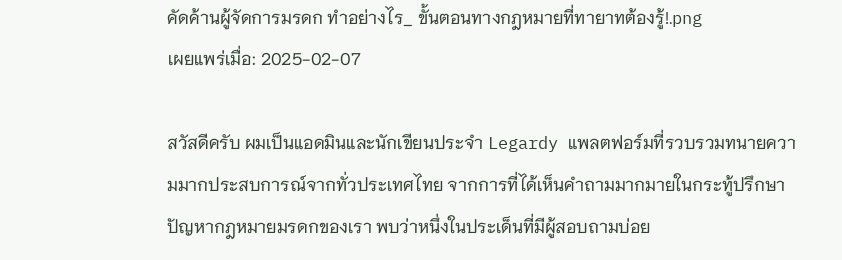คัดค้านผู้จัดการมรดก ทำอย่างไร_ ขั้นตอนทางกฎหมายที่ทายาทต้องรู้!.png
เผยแพร่เมื่อ: 2025-02-07

สวัสดีครับ ผมเป็นแอดมินและนักเขียนประจำ Legardy แพลตฟอร์มที่รวบรวมทนายความมากประสบการณ์จากทั่วประเทศไทย จากการที่ได้เห็นคำถามมากมายในกระทู้ปรึกษาปัญหากฎหมายมรดกของเรา พบว่าหนึ่งในประเด็นที่มีผู้สอบถามบ่อย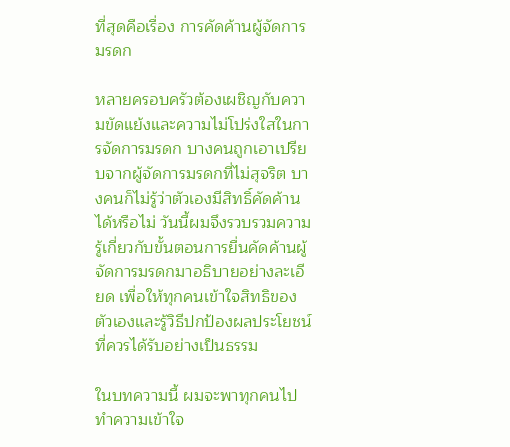ที่สุดคือเรื่อง การคัดค้านผู้จัดการมรดก

หลายครอบครัวต้องเผชิญกับความขัดแย้งและความไม่โปร่งใสในการจัดการมรดก บางคนถูกเอาเปรียบจากผู้จัดการมรดกที่ไม่สุจริต บางคนก็ไม่รู้ว่าตัวเองมีสิทธิ์คัดค้านได้หรือไม่ วันนี้ผมจึงรวบรวมความรู้เกี่ยวกับขั้นตอนการยื่นคัดค้านผู้จัดการมรดกมาอธิบายอย่างละเอียด เพื่อให้ทุกคนเข้าใจสิทธิของตัวเองและรู้วิธีปกป้องผลประโยชน์ที่ควรได้รับอย่างเป็นธรรม

ในบทความนี้ ผมจะพาทุกคนไปทำความเข้าใจ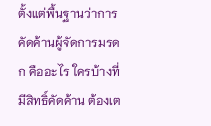ตั้งแต่พื้นฐานว่าการคัดค้านผู้จัดการมรดก คืออะไร ใครบ้างที่มีสิทธิ์คัดค้าน ต้องเต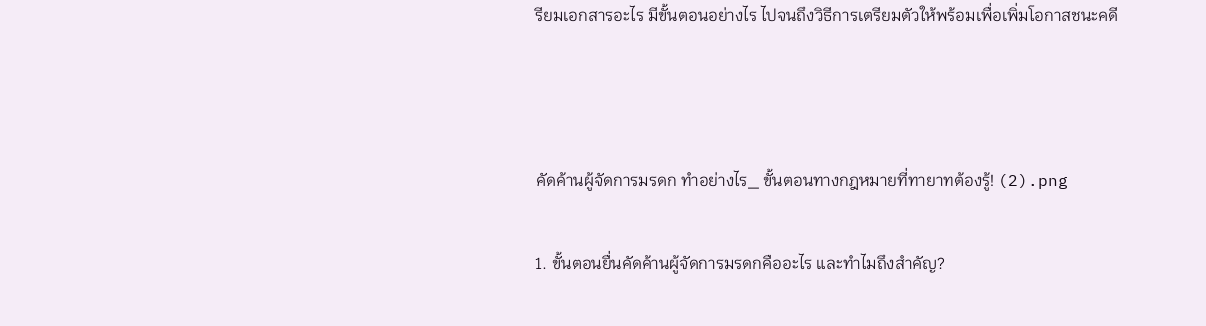รียมเอกสารอะไร มีขั้นตอนอย่างไร ไปจนถึงวิธีการเตรียมตัวให้พร้อมเพื่อเพิ่มโอกาสชนะคดี



คัดค้านผู้จัดการมรดก ทำอย่างไร_ ขั้นตอนทางกฎหมายที่ทายาทต้องรู้! (2).png

1. ขั้นตอนยื่นคัดค้านผู้จัดการมรดกคืออะไร และทำไมถึงสำคัญ?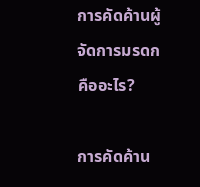การคัดค้านผู้จัดการมรดกคืออะไร?

การคัดค้าน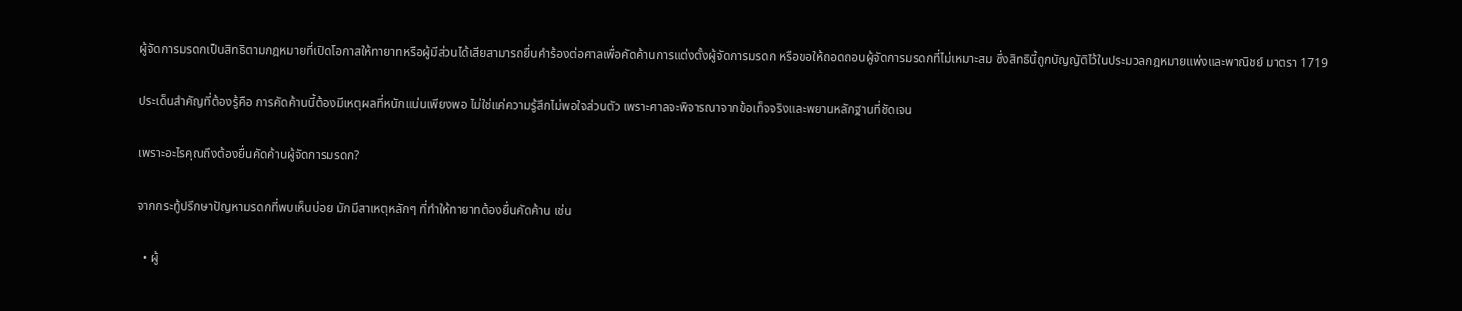ผู้จัดการมรดกเป็นสิทธิตามกฎหมายที่เปิดโอกาสให้ทายาทหรือผู้มีส่วนได้เสียสามารถยื่นคำร้องต่อศาลเพื่อคัดค้านการแต่งตั้งผู้จัดการมรดก หรือขอให้ถอดถอนผู้จัดการมรดกที่ไม่เหมาะสม ซึ่งสิทธินี้ถูกบัญญัติไว้ในประมวลกฎหมายแพ่งและพาณิชย์ มาตรา 1719

ประเด็นสำคัญที่ต้องรู้คือ การคัดค้านนี้ต้องมีเหตุผลที่หนักแน่นเพียงพอ ไม่ใช่แค่ความรู้สึกไม่พอใจส่วนตัว เพราะศาลจะพิจารณาจากข้อเท็จจริงและพยานหลักฐานที่ชัดเจน

เพราะอะไรคุณถึงต้องยื่นคัดค้านผู้จัดการมรดก?

จากกระทู้ปรึกษาปัญหามรดกที่พบเห็นบ่อย มักมีสาเหตุหลักๆ ที่ทำให้ทายาทต้องยื่นคัดค้าน เช่น

  • ผู้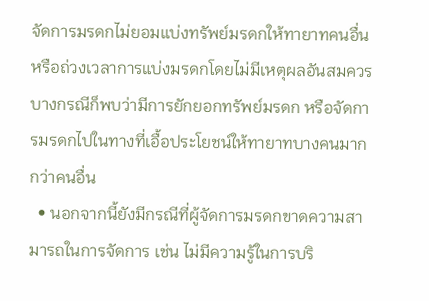จัดการมรดกไม่ยอมแบ่งทรัพย์มรดกให้ทายาทคนอื่น หรือถ่วงเวลาการแบ่งมรดกโดยไม่มีเหตุผลอันสมควร บางกรณีก็พบว่ามีการยักยอกทรัพย์มรดก หรือจัดการมรดกไปในทางที่เอื้อประโยชน์ให้ทายาทบางคนมากกว่าคนอื่น
  • นอกจากนี้ยังมีกรณีที่ผู้จัดการมรดกขาดความสามารถในการจัดการ เช่น ไม่มีความรู้ในการบริ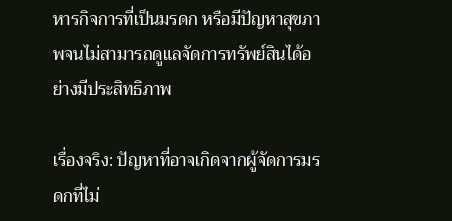หารกิจการที่เป็นมรดก หรือมีปัญหาสุขภาพจนไม่สามารถดูแลจัดการทรัพย์สินได้อย่างมีประสิทธิภาพ

เรื่องจริง: ปัญหาที่อาจเกิดจากผู้จัดการมรดกที่ไม่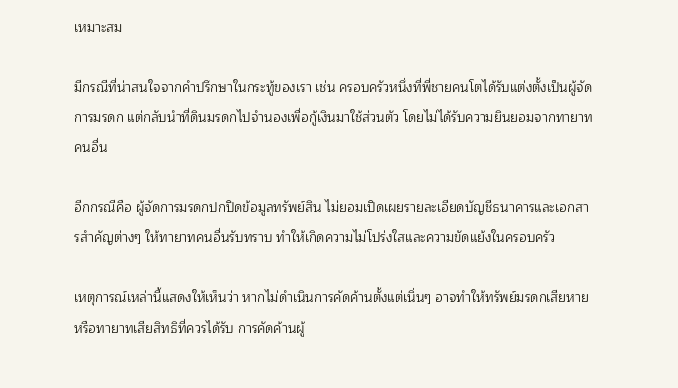เหมาะสม

มีกรณีที่น่าสนใจจากคำปรึกษาในกระทู้ของเรา เช่น ครอบครัวหนึ่งที่พี่ชายคนโตได้รับแต่งตั้งเป็นผู้จัดการมรดก แต่กลับนำที่ดินมรดกไปจำนองเพื่อกู้เงินมาใช้ส่วนตัว โดยไม่ได้รับความยินยอมจากทายาทคนอื่น

อีกกรณีคือ ผู้จัดการมรดกปกปิดข้อมูลทรัพย์สิน ไม่ยอมเปิดเผยรายละเอียดบัญชีธนาคารและเอกสารสำคัญต่างๆ ให้ทายาทคนอื่นรับทราบ ทำให้เกิดความไม่โปร่งใสและความขัดแย้งในครอบครัว

เหตุการณ์เหล่านี้แสดงให้เห็นว่า หากไม่ดำเนินการคัดค้านตั้งแต่เนิ่นๆ อาจทำให้ทรัพย์มรดกเสียหาย หรือทายาทเสียสิทธิที่ควรได้รับ การคัดค้านผู้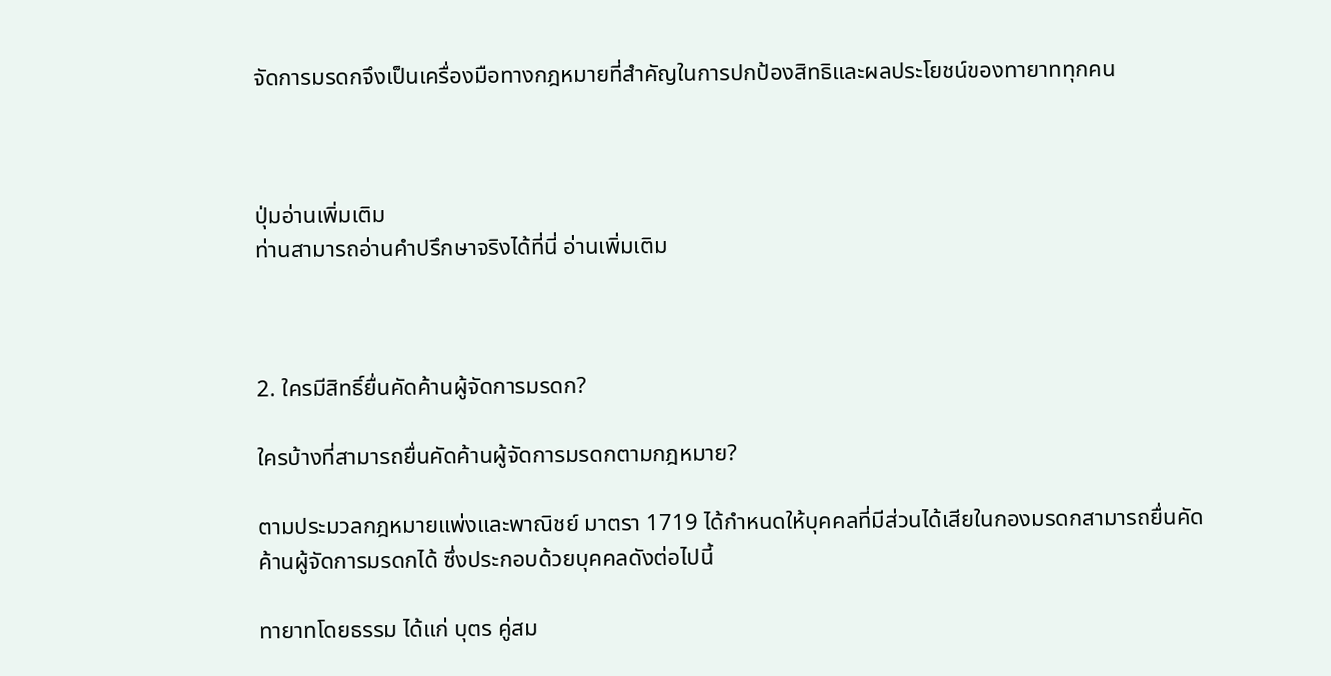จัดการมรดกจึงเป็นเครื่องมือทางกฎหมายที่สำคัญในการปกป้องสิทธิและผลประโยชน์ของทายาททุกคน



ปุ่มอ่านเพิ่มเติม
ท่านสามารถอ่านคำปรึกษาจริงได้ที่นี่ อ่านเพิ่มเติม



2. ใครมีสิทธิ์ยื่นคัดค้านผู้จัดการมรดก?

ใครบ้างที่สามารถยื่นคัดค้านผู้จัดการมรดกตามกฎหมาย?

ตามประมวลกฎหมายแพ่งและพาณิชย์ มาตรา 1719 ได้กำหนดให้บุคคลที่มีส่วนได้เสียในกองมรดกสามารถยื่นคัดค้านผู้จัดการมรดกได้ ซึ่งประกอบด้วยบุคคลดังต่อไปนี้

ทายาทโดยธรรม ได้แก่ บุตร คู่สม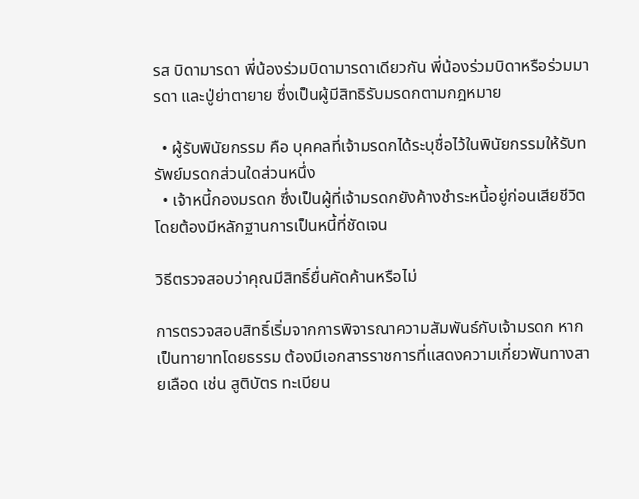รส บิดามารดา พี่น้องร่วมบิดามารดาเดียวกัน พี่น้องร่วมบิดาหรือร่วมมารดา และปู่ย่าตายาย ซึ่งเป็นผู้มีสิทธิรับมรดกตามกฎหมาย

  • ผู้รับพินัยกรรม คือ บุคคลที่เจ้ามรดกได้ระบุชื่อไว้ในพินัยกรรมให้รับทรัพย์มรดกส่วนใดส่วนหนึ่ง
  • เจ้าหนี้กองมรดก ซึ่งเป็นผู้ที่เจ้ามรดกยังค้างชำระหนี้อยู่ก่อนเสียชีวิต โดยต้องมีหลักฐานการเป็นหนี้ที่ชัดเจน

วิธีตรวจสอบว่าคุณมีสิทธิ์ยื่นคัดค้านหรือไม่

การตรวจสอบสิทธิ์เริ่มจากการพิจารณาความสัมพันธ์กับเจ้ามรดก หากเป็นทายาทโดยธรรม ต้องมีเอกสารราชการที่แสดงความเกี่ยวพันทางสายเลือด เช่น สูติบัตร ทะเบียน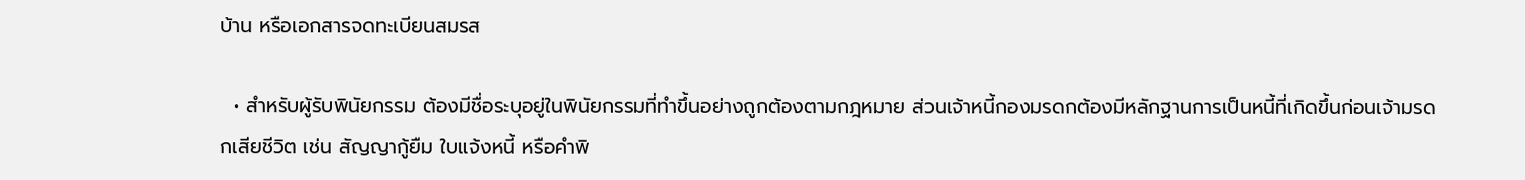บ้าน หรือเอกสารจดทะเบียนสมรส

  • สำหรับผู้รับพินัยกรรม ต้องมีชื่อระบุอยู่ในพินัยกรรมที่ทำขึ้นอย่างถูกต้องตามกฎหมาย ส่วนเจ้าหนี้กองมรดกต้องมีหลักฐานการเป็นหนี้ที่เกิดขึ้นก่อนเจ้ามรดกเสียชีวิต เช่น สัญญากู้ยืม ใบแจ้งหนี้ หรือคำพิ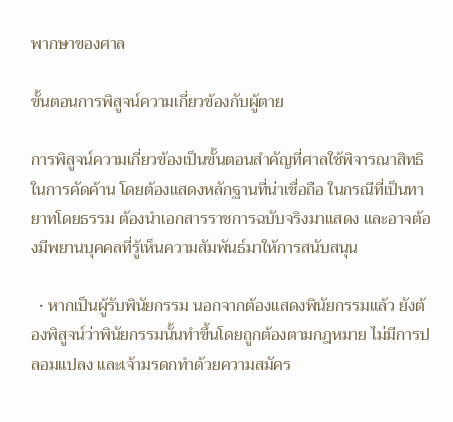พากษาของศาล

ขั้นตอนการพิสูจน์ความเกี่ยวข้องกับผู้ตาย

การพิสูจน์ความเกี่ยวข้องเป็นขั้นตอนสำคัญที่ศาลใช้พิจารณาสิทธิในการคัดค้าน โดยต้องแสดงหลักฐานที่น่าเชื่อถือ ในกรณีที่เป็นทายาทโดยธรรม ต้องนำเอกสารราชการฉบับจริงมาแสดง และอาจต้องมีพยานบุคคลที่รู้เห็นความสัมพันธ์มาให้การสนับสนุน

  • หากเป็นผู้รับพินัยกรรม นอกจากต้องแสดงพินัยกรรมแล้ว ยังต้องพิสูจน์ว่าพินัยกรรมนั้นทำขึ้นโดยถูกต้องตามกฎหมาย ไม่มีการปลอมแปลง และเจ้ามรดกทำด้วยความสมัคร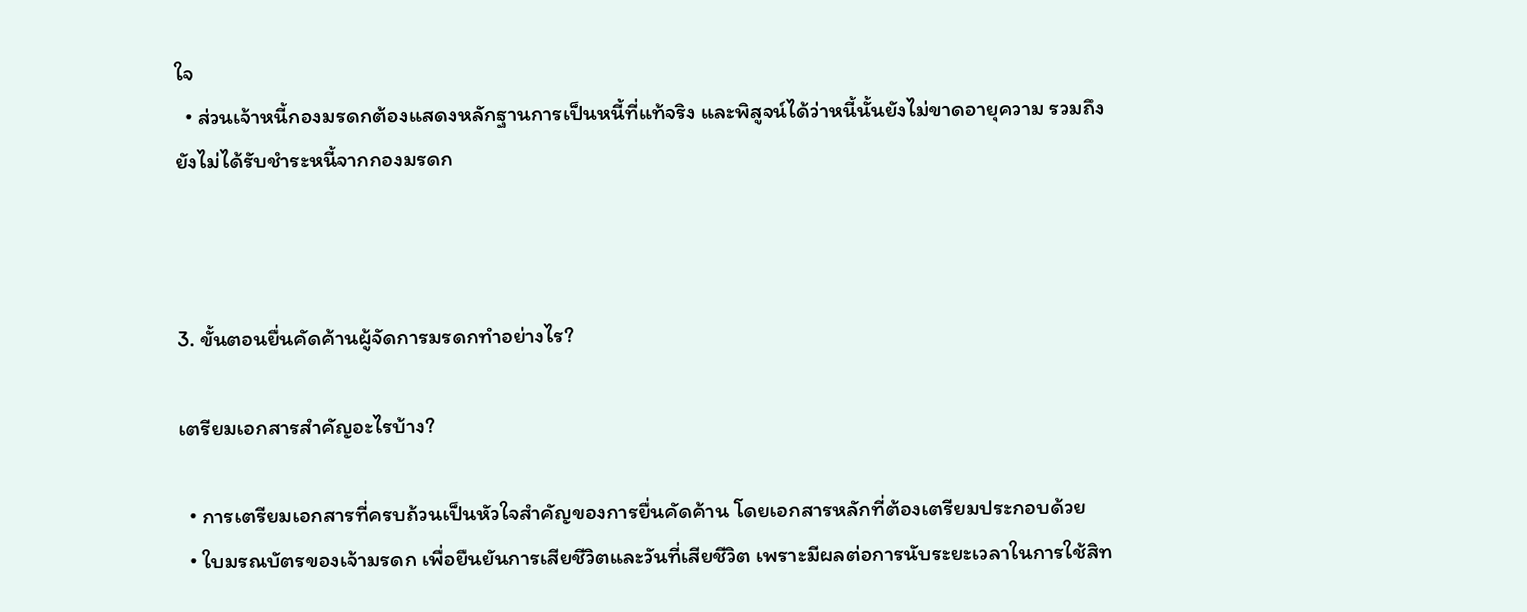ใจ
  • ส่วนเจ้าหนี้กองมรดกต้องแสดงหลักฐานการเป็นหนี้ที่แท้จริง และพิสูจน์ได้ว่าหนี้นั้นยังไม่ขาดอายุความ รวมถึงยังไม่ได้รับชำระหนี้จากกองมรดก



3. ขั้นตอนยื่นคัดค้านผู้จัดการมรดกทำอย่างไร?

เตรียมเอกสารสำคัญอะไรบ้าง?

  • การเตรียมเอกสารที่ครบถ้วนเป็นหัวใจสำคัญของการยื่นคัดค้าน โดยเอกสารหลักที่ต้องเตรียมประกอบด้วย
  • ใบมรณบัตรของเจ้ามรดก เพื่อยืนยันการเสียชีวิตและวันที่เสียชีวิต เพราะมีผลต่อการนับระยะเวลาในการใช้สิท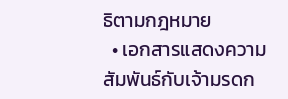ธิตามกฎหมาย
  • เอกสารแสดงความสัมพันธ์กับเจ้ามรดก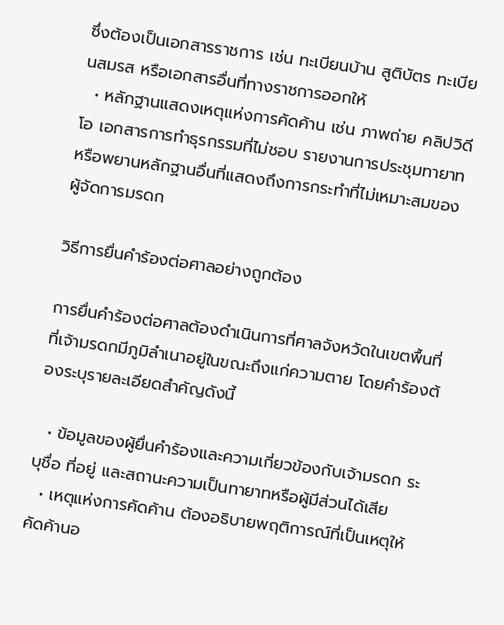ซึ่งต้องเป็นเอกสารราชการ เช่น ทะเบียนบ้าน สูติบัตร ทะเบียนสมรส หรือเอกสารอื่นที่ทางราชการออกให้
  • หลักฐานแสดงเหตุแห่งการคัดค้าน เช่น ภาพถ่าย คลิปวิดีโอ เอกสารการทำธุรกรรมที่ไม่ชอบ รายงานการประชุมทายาท หรือพยานหลักฐานอื่นที่แสดงถึงการกระทำที่ไม่เหมาะสมของผู้จัดการมรดก

วิธีการยื่นคำร้องต่อศาลอย่างถูกต้อง

การยื่นคำร้องต่อศาลต้องดำเนินการที่ศาลจังหวัดในเขตพื้นที่ที่เจ้ามรดกมีภูมิลำเนาอยู่ในขณะถึงแก่ความตาย โดยคำร้องต้องระบุรายละเอียดสำคัญดังนี้

  • ข้อมูลของผู้ยื่นคำร้องและความเกี่ยวข้องกับเจ้ามรดก ระบุชื่อ ที่อยู่ และสถานะความเป็นทายาทหรือผู้มีส่วนได้เสีย
  • เหตุแห่งการคัดค้าน ต้องอธิบายพฤติการณ์ที่เป็นเหตุให้คัดค้านอ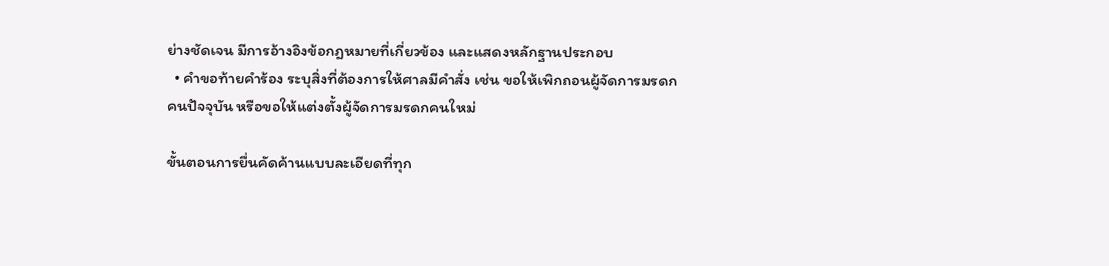ย่างชัดเจน มีการอ้างอิงข้อกฎหมายที่เกี่ยวข้อง และแสดงหลักฐานประกอบ
  • คำขอท้ายคำร้อง ระบุสิ่งที่ต้องการให้ศาลมีคำสั่ง เช่น ขอให้เพิกถอนผู้จัดการมรดกคนปัจจุบัน หรือขอให้แต่งตั้งผู้จัดการมรดกคนใหม่

ขั้นตอนการยื่นคัดค้านแบบละเอียดที่ทุก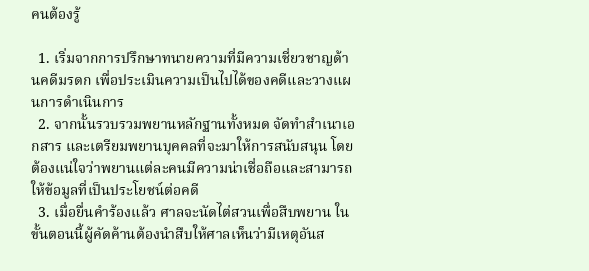คนต้องรู้

  1. เริ่มจากการปรึกษาทนายความที่มีความเชี่ยวชาญด้านคดีมรดก เพื่อประเมินความเป็นไปได้ของคดีและวางแผนการดำเนินการ
  2. จากนั้นรวบรวมพยานหลักฐานทั้งหมด จัดทำสำเนาเอกสาร และเตรียมพยานบุคคลที่จะมาให้การสนับสนุน โดยต้องแน่ใจว่าพยานแต่ละคนมีความน่าเชื่อถือและสามารถให้ข้อมูลที่เป็นประโยชน์ต่อคดี
  3. เมื่อยื่นคำร้องแล้ว ศาลจะนัดไต่สวนเพื่อสืบพยาน ในขั้นตอนนี้ผู้คัดค้านต้องนำสืบให้ศาลเห็นว่ามีเหตุอันส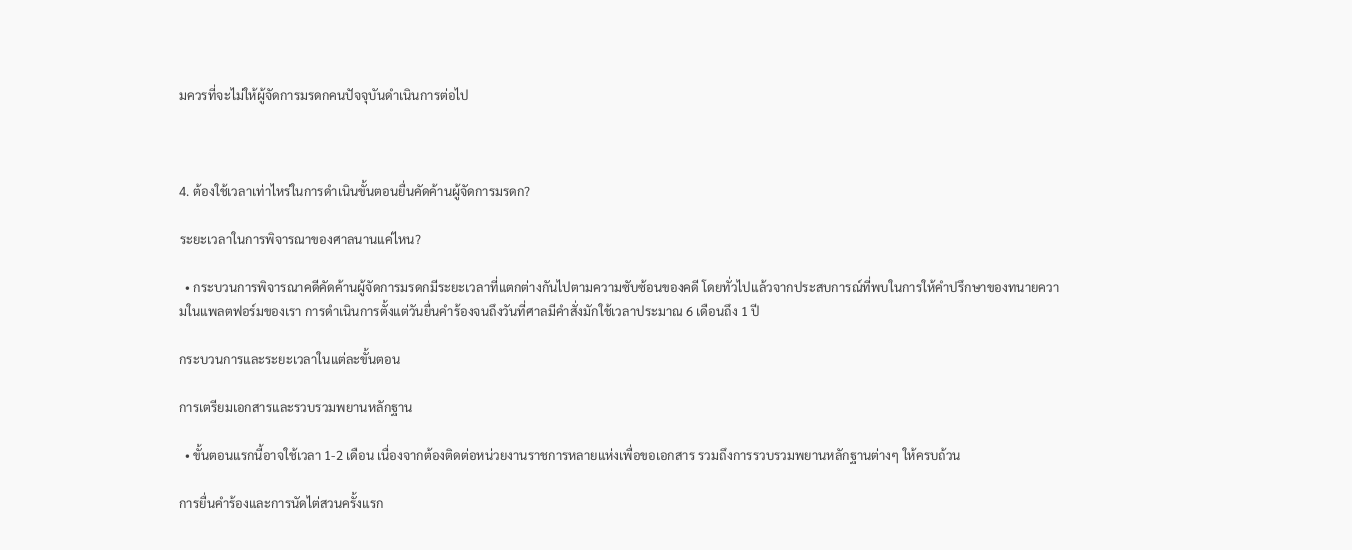มควรที่จะไม่ให้ผู้จัดการมรดกคนปัจจุบันดำเนินการต่อไป



4. ต้องใช้เวลาเท่าไหร่ในการดำเนินขั้นตอนยื่นคัดค้านผู้จัดการมรดก?

ระยะเวลาในการพิจารณาของศาลนานแค่ไหน?

  • กระบวนการพิจารณาคดีคัดค้านผู้จัดการมรดกมีระยะเวลาที่แตกต่างกันไปตามความซับซ้อนของคดี โดยทั่วไปแล้วจากประสบการณ์ที่พบในการให้คำปรึกษาของทนายความในแพลตฟอร์มของเรา การดำเนินการตั้งแต่วันยื่นคำร้องจนถึงวันที่ศาลมีคำสั่งมักใช้เวลาประมาณ 6 เดือนถึง 1 ปี

กระบวนการและระยะเวลาในแต่ละขั้นตอน

การเตรียมเอกสารและรวบรวมพยานหลักฐาน

  • ขั้นตอนแรกนี้อาจใช้เวลา 1-2 เดือน เนื่องจากต้องติดต่อหน่วยงานราชการหลายแห่งเพื่อขอเอกสาร รวมถึงการรวบรวมพยานหลักฐานต่างๆ ให้ครบถ้วน

การยื่นคำร้องและการนัดไต่สวนครั้งแรก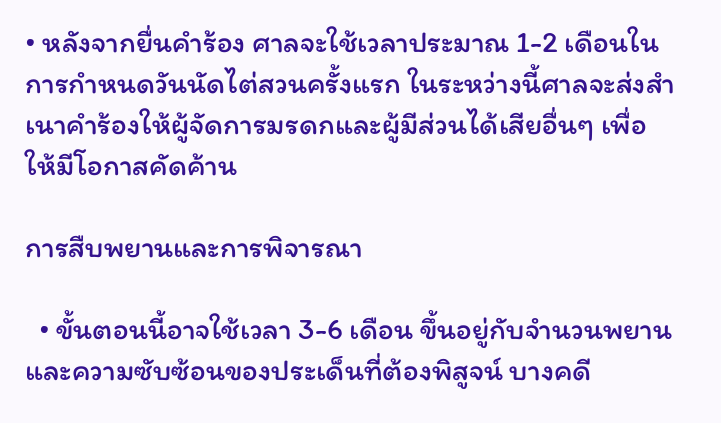• หลังจากยื่นคำร้อง ศาลจะใช้เวลาประมาณ 1-2 เดือนในการกำหนดวันนัดไต่สวนครั้งแรก ในระหว่างนี้ศาลจะส่งสำเนาคำร้องให้ผู้จัดการมรดกและผู้มีส่วนได้เสียอื่นๆ เพื่อให้มีโอกาสคัดค้าน

การสืบพยานและการพิจารณา

  • ขั้นตอนนี้อาจใช้เวลา 3-6 เดือน ขึ้นอยู่กับจำนวนพยานและความซับซ้อนของประเด็นที่ต้องพิสูจน์ บางคดี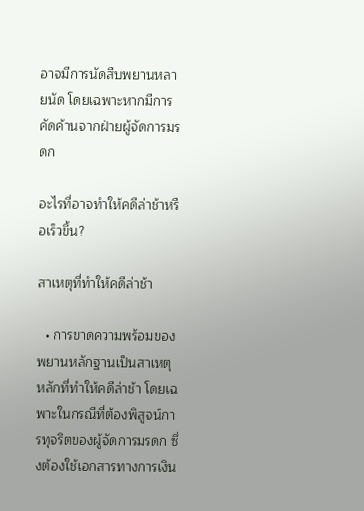อาจมีการนัดสืบพยานหลายนัด โดยเฉพาะหากมีการคัดค้านจากฝ่ายผู้จัดการมรดก

อะไรที่อาจทำให้คดีล่าช้าหรือเร็วขึ้น?

สาเหตุที่ทำให้คดีล่าช้า

  • การขาดความพร้อมของพยานหลักฐานเป็นสาเหตุหลักที่ทำให้คดีล่าช้า โดยเฉพาะในกรณีที่ต้องพิสูจน์การทุจริตของผู้จัดการมรดก ซึ่งต้องใช้เอกสารทางการเงิน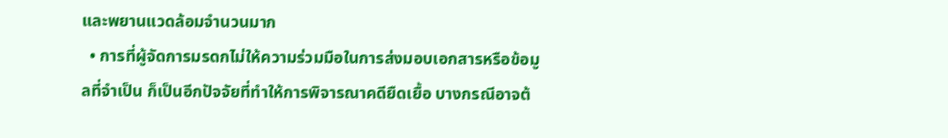และพยานแวดล้อมจำนวนมาก
  • การที่ผู้จัดการมรดกไม่ให้ความร่วมมือในการส่งมอบเอกสารหรือข้อมูลที่จำเป็น ก็เป็นอีกปัจจัยที่ทำให้การพิจารณาคดียืดเยื้อ บางกรณีอาจต้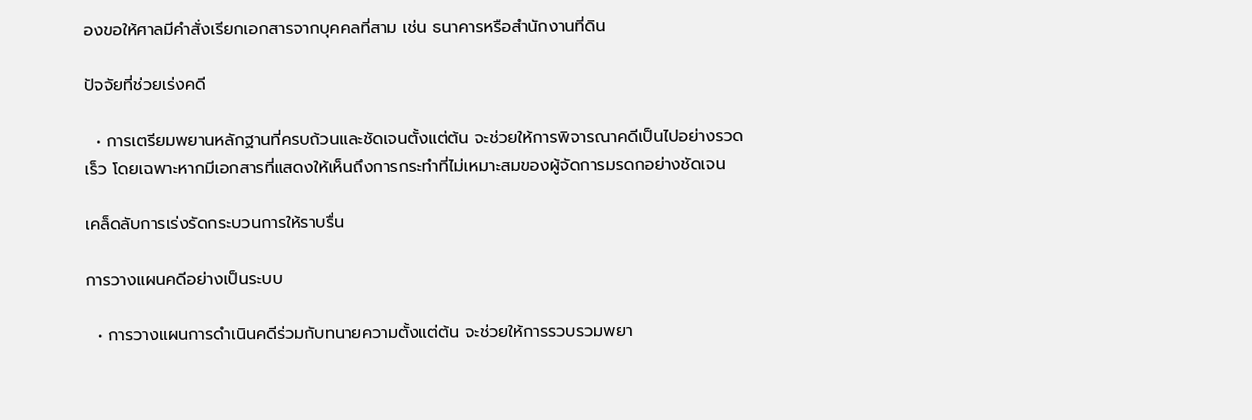องขอให้ศาลมีคำสั่งเรียกเอกสารจากบุคคลที่สาม เช่น ธนาคารหรือสำนักงานที่ดิน

ปัจจัยที่ช่วยเร่งคดี

  • การเตรียมพยานหลักฐานที่ครบถ้วนและชัดเจนตั้งแต่ต้น จะช่วยให้การพิจารณาคดีเป็นไปอย่างรวดเร็ว โดยเฉพาะหากมีเอกสารที่แสดงให้เห็นถึงการกระทำที่ไม่เหมาะสมของผู้จัดการมรดกอย่างชัดเจน

เคล็ดลับการเร่งรัดกระบวนการให้ราบรื่น

การวางแผนคดีอย่างเป็นระบบ

  • การวางแผนการดำเนินคดีร่วมกับทนายความตั้งแต่ต้น จะช่วยให้การรวบรวมพยา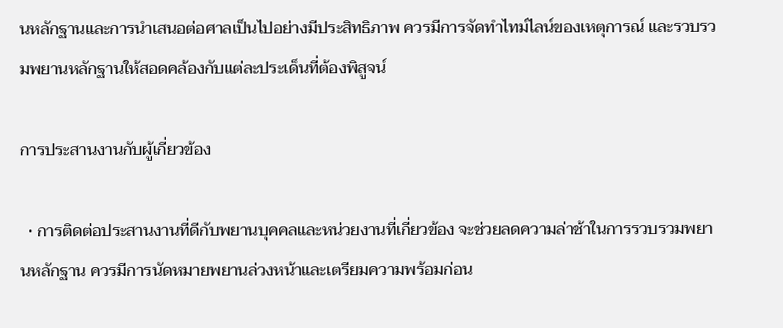นหลักฐานและการนำเสนอต่อศาลเป็นไปอย่างมีประสิทธิภาพ ควรมีการจัดทำไทม์ไลน์ของเหตุการณ์ และรวบรวมพยานหลักฐานให้สอดคล้องกับแต่ละประเด็นที่ต้องพิสูจน์

การประสานงานกับผู้เกี่ยวข้อง

  • การติดต่อประสานงานที่ดีกับพยานบุคคลและหน่วยงานที่เกี่ยวข้อง จะช่วยลดความล่าช้าในการรวบรวมพยานหลักฐาน ควรมีการนัดหมายพยานล่วงหน้าและเตรียมความพร้อมก่อน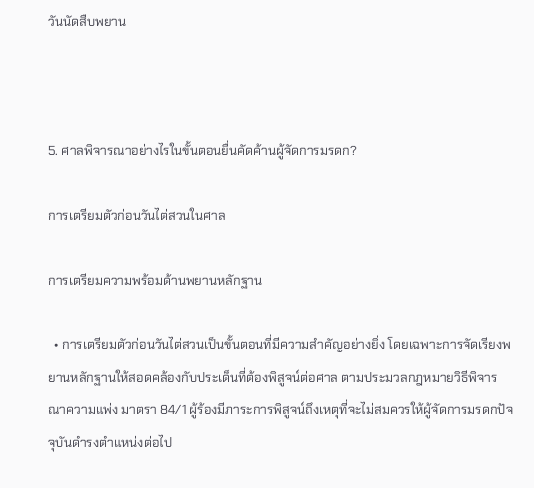วันนัดสืบพยาน



5. ศาลพิจารณาอย่างไรในขั้นตอนยื่นคัดค้านผู้จัดการมรดก?

การเตรียมตัวก่อนวันไต่สวนในศาล

การเตรียมความพร้อมด้านพยานหลักฐาน

  • การเตรียมตัวก่อนวันไต่สวนเป็นขั้นตอนที่มีความสำคัญอย่างยิ่ง โดยเฉพาะการจัดเรียงพยานหลักฐานให้สอดคล้องกับประเด็นที่ต้องพิสูจน์ต่อศาล ตามประมวลกฎหมายวิธีพิจารณาความแพ่ง มาตรา 84/1 ผู้ร้องมีภาระการพิสูจน์ถึงเหตุที่จะไม่สมควรให้ผู้จัดการมรดกปัจจุบันดำรงตำแหน่งต่อไป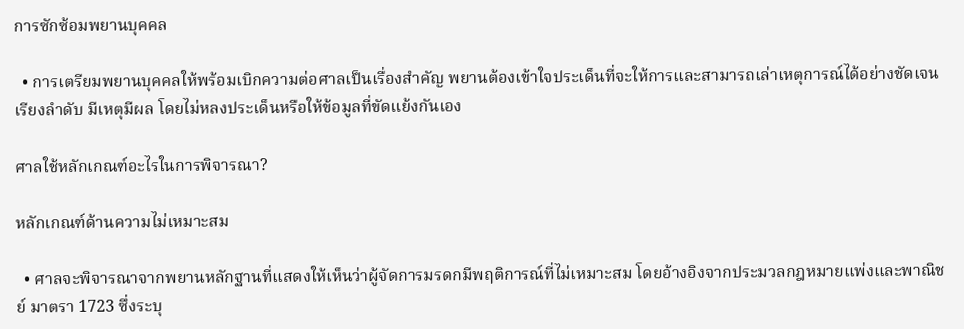การซักซ้อมพยานบุคคล

  • การเตรียมพยานบุคคลให้พร้อมเบิกความต่อศาลเป็นเรื่องสำคัญ พยานต้องเข้าใจประเด็นที่จะให้การและสามารถเล่าเหตุการณ์ได้อย่างชัดเจน เรียงลำดับ มีเหตุมีผล โดยไม่หลงประเด็นหรือให้ข้อมูลที่ขัดแย้งกันเอง

ศาลใช้หลักเกณฑ์อะไรในการพิจารณา?

หลักเกณฑ์ด้านความไม่เหมาะสม

  • ศาลจะพิจารณาจากพยานหลักฐานที่แสดงให้เห็นว่าผู้จัดการมรดกมีพฤติการณ์ที่ไม่เหมาะสม โดยอ้างอิงจากประมวลกฎหมายแพ่งและพาณิชย์ มาตรา 1723 ซึ่งระบุ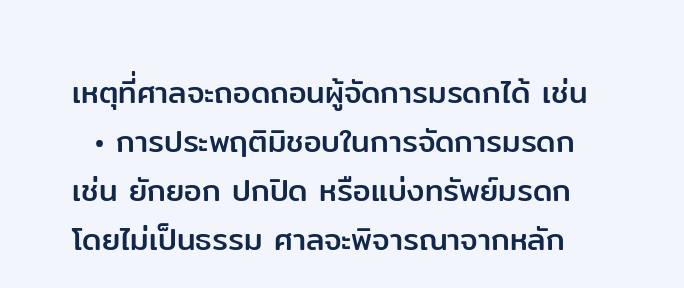เหตุที่ศาลจะถอดถอนผู้จัดการมรดกได้ เช่น
  • การประพฤติมิชอบในการจัดการมรดก เช่น ยักยอก ปกปิด หรือแบ่งทรัพย์มรดกโดยไม่เป็นธรรม ศาลจะพิจารณาจากหลัก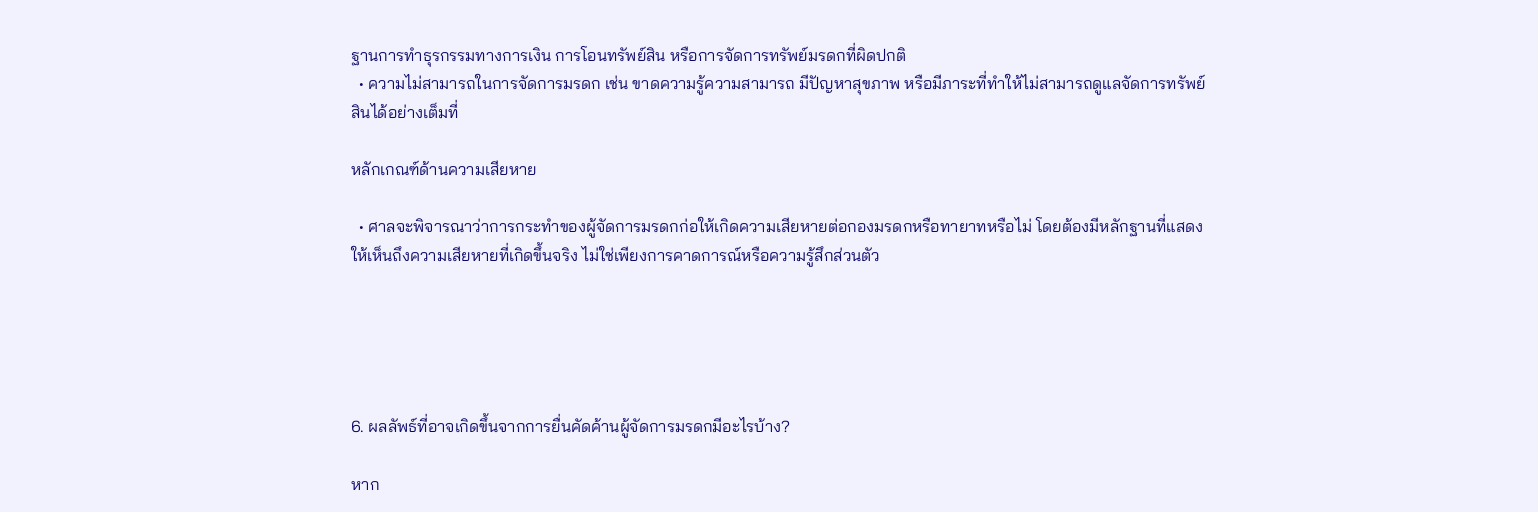ฐานการทำธุรกรรมทางการเงิน การโอนทรัพย์สิน หรือการจัดการทรัพย์มรดกที่ผิดปกติ
  • ความไม่สามารถในการจัดการมรดก เช่น ขาดความรู้ความสามารถ มีปัญหาสุขภาพ หรือมีภาระที่ทำให้ไม่สามารถดูแลจัดการทรัพย์สินได้อย่างเต็มที่

หลักเกณฑ์ด้านความเสียหาย

  • ศาลจะพิจารณาว่าการกระทำของผู้จัดการมรดกก่อให้เกิดความเสียหายต่อกองมรดกหรือทายาทหรือไม่ โดยต้องมีหลักฐานที่แสดงให้เห็นถึงความเสียหายที่เกิดขึ้นจริง ไม่ใช่เพียงการคาดการณ์หรือความรู้สึกส่วนตัว





6. ผลลัพธ์ที่อาจเกิดขึ้นจากการยื่นคัดค้านผู้จัดการมรดกมีอะไรบ้าง?

หาก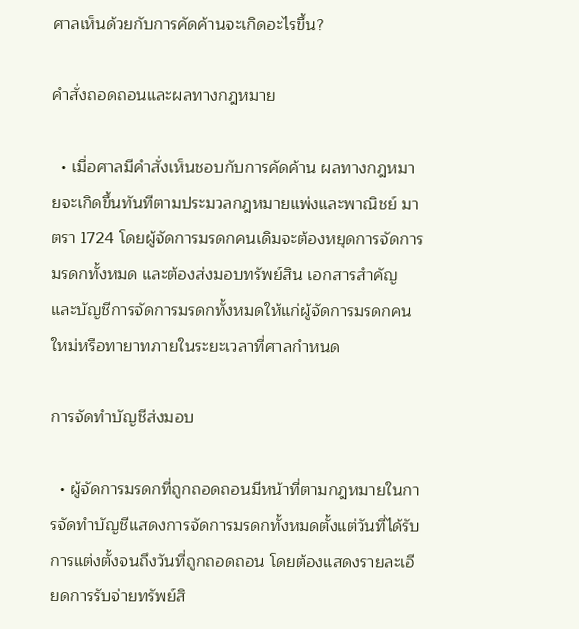ศาลเห็นด้วยกับการคัดค้านจะเกิดอะไรขึ้น?

คำสั่งถอดถอนและผลทางกฎหมาย

  • เมื่อศาลมีคำสั่งเห็นชอบกับการคัดค้าน ผลทางกฎหมายจะเกิดขึ้นทันทีตามประมวลกฎหมายแพ่งและพาณิชย์ มาตรา 1724 โดยผู้จัดการมรดกคนเดิมจะต้องหยุดการจัดการมรดกทั้งหมด และต้องส่งมอบทรัพย์สิน เอกสารสำคัญ และบัญชีการจัดการมรดกทั้งหมดให้แก่ผู้จัดการมรดกคนใหม่หรือทายาทภายในระยะเวลาที่ศาลกำหนด

การจัดทำบัญชีส่งมอบ

  • ผู้จัดการมรดกที่ถูกถอดถอนมีหน้าที่ตามกฎหมายในการจัดทำบัญชีแสดงการจัดการมรดกทั้งหมดตั้งแต่วันที่ได้รับการแต่งตั้งจนถึงวันที่ถูกถอดถอน โดยต้องแสดงรายละเอียดการรับจ่ายทรัพย์สิ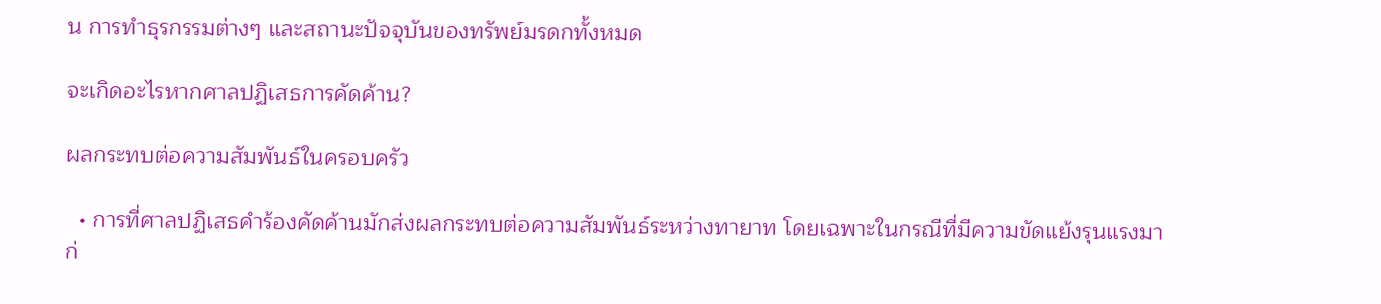น การทำธุรกรรมต่างๆ และสถานะปัจจุบันของทรัพย์มรดกทั้งหมด

จะเกิดอะไรหากศาลปฏิเสธการคัดค้าน?

ผลกระทบต่อความสัมพันธ์ในครอบครัว

  • การที่ศาลปฏิเสธคำร้องคัดค้านมักส่งผลกระทบต่อความสัมพันธ์ระหว่างทายาท โดยเฉพาะในกรณีที่มีความขัดแย้งรุนแรงมาก่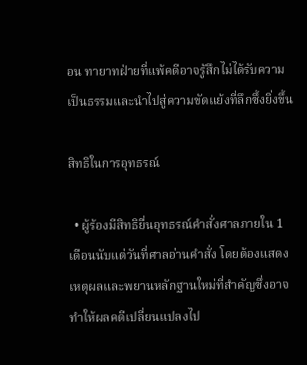อน ทายาทฝ่ายที่แพ้คดีอาจรู้สึกไม่ได้รับความเป็นธรรมและนำไปสู่ความขัดแย้งที่ลึกซึ้งยิ่งขึ้น

สิทธิในการอุทธรณ์

  • ผู้ร้องมีสิทธิยื่นอุทธรณ์คำสั่งศาลภายใน 1 เดือนนับแต่วันที่ศาลอ่านคำสั่ง โดยต้องแสดงเหตุผลและพยานหลักฐานใหม่ที่สำคัญซึ่งอาจทำให้ผลคดีเปลี่ยนแปลงไป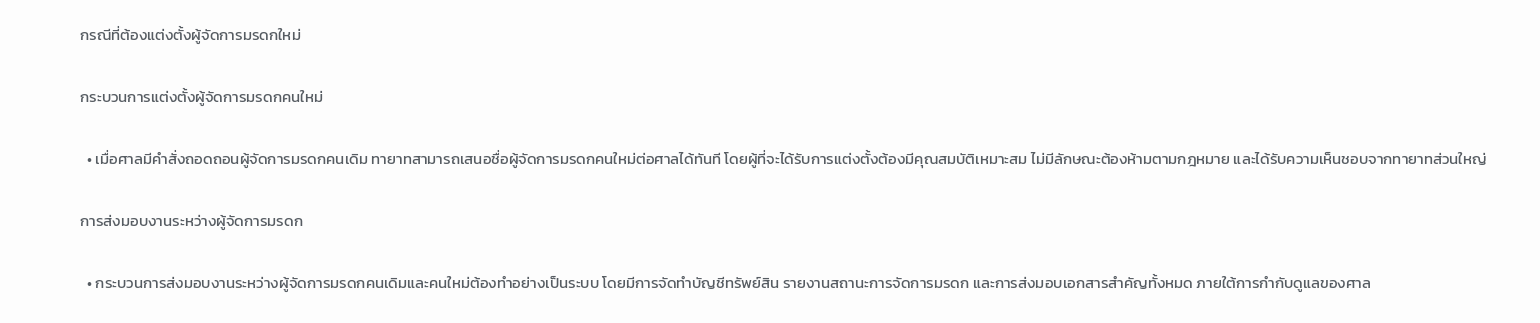กรณีที่ต้องแต่งตั้งผู้จัดการมรดกใหม่

กระบวนการแต่งตั้งผู้จัดการมรดกคนใหม่

  • เมื่อศาลมีคำสั่งถอดถอนผู้จัดการมรดกคนเดิม ทายาทสามารถเสนอชื่อผู้จัดการมรดกคนใหม่ต่อศาลได้ทันที โดยผู้ที่จะได้รับการแต่งตั้งต้องมีคุณสมบัติเหมาะสม ไม่มีลักษณะต้องห้ามตามกฎหมาย และได้รับความเห็นชอบจากทายาทส่วนใหญ่

การส่งมอบงานระหว่างผู้จัดการมรดก

  • กระบวนการส่งมอบงานระหว่างผู้จัดการมรดกคนเดิมและคนใหม่ต้องทำอย่างเป็นระบบ โดยมีการจัดทำบัญชีทรัพย์สิน รายงานสถานะการจัดการมรดก และการส่งมอบเอกสารสำคัญทั้งหมด ภายใต้การกำกับดูแลของศาล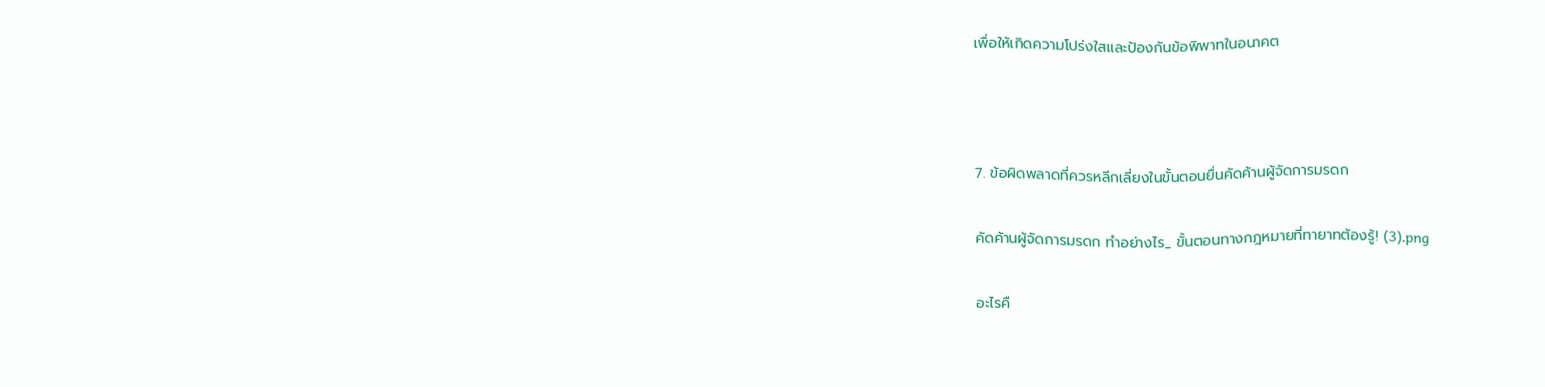เพื่อให้เกิดความโปร่งใสและป้องกันข้อพิพาทในอนาคต



7. ข้อผิดพลาดที่ควรหลีกเลี่ยงในขั้นตอนยื่นคัดค้านผู้จัดการมรดก

คัดค้านผู้จัดการมรดก ทำอย่างไร_ ขั้นตอนทางกฎหมายที่ทายาทต้องรู้! (3).png

อะไรคื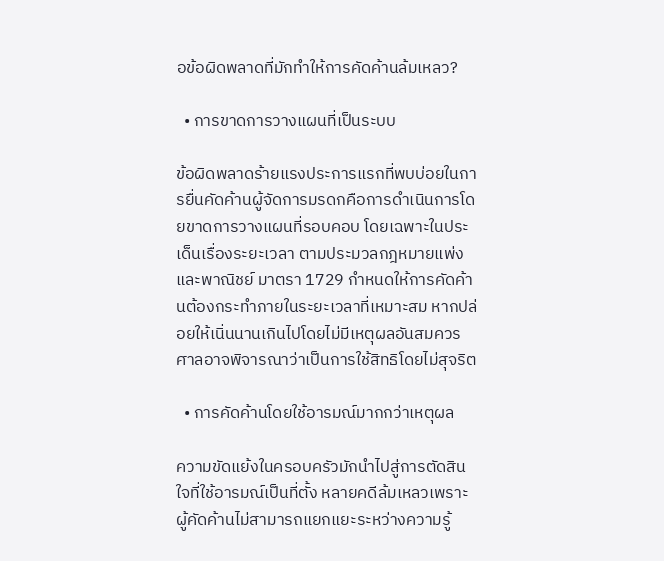อข้อผิดพลาดที่มักทำให้การคัดค้านล้มเหลว?

  • การขาดการวางแผนที่เป็นระบบ

ข้อผิดพลาดร้ายแรงประการแรกที่พบบ่อยในการยื่นคัดค้านผู้จัดการมรดกคือการดำเนินการโดยขาดการวางแผนที่รอบคอบ โดยเฉพาะในประเด็นเรื่องระยะเวลา ตามประมวลกฎหมายแพ่งและพาณิชย์ มาตรา 1729 กำหนดให้การคัดค้านต้องกระทำภายในระยะเวลาที่เหมาะสม หากปล่อยให้เนิ่นนานเกินไปโดยไม่มีเหตุผลอันสมควร ศาลอาจพิจารณาว่าเป็นการใช้สิทธิโดยไม่สุจริต

  • การคัดค้านโดยใช้อารมณ์มากกว่าเหตุผล

ความขัดแย้งในครอบครัวมักนำไปสู่การตัดสินใจที่ใช้อารมณ์เป็นที่ตั้ง หลายคดีล้มเหลวเพราะผู้คัดค้านไม่สามารถแยกแยะระหว่างความรู้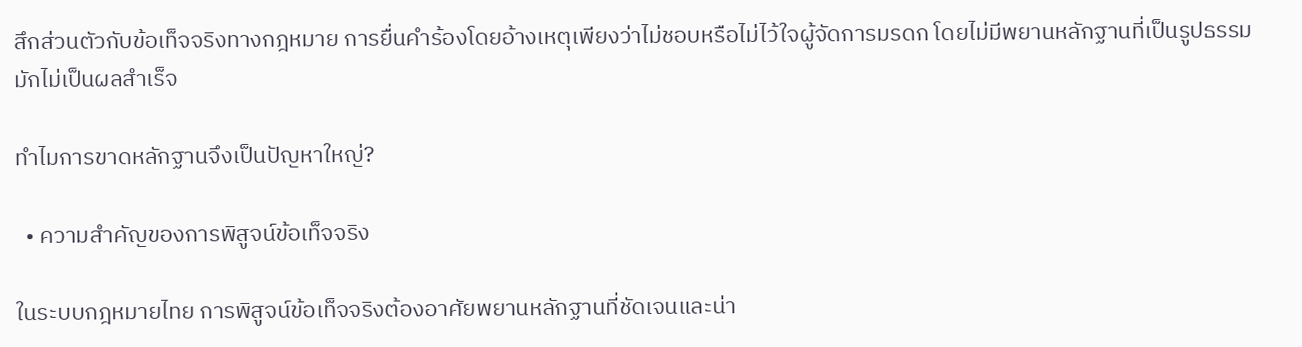สึกส่วนตัวกับข้อเท็จจริงทางกฎหมาย การยื่นคำร้องโดยอ้างเหตุเพียงว่าไม่ชอบหรือไม่ไว้ใจผู้จัดการมรดก โดยไม่มีพยานหลักฐานที่เป็นรูปธรรม มักไม่เป็นผลสำเร็จ

ทำไมการขาดหลักฐานจึงเป็นปัญหาใหญ่?

  • ความสำคัญของการพิสูจน์ข้อเท็จจริง

ในระบบกฎหมายไทย การพิสูจน์ข้อเท็จจริงต้องอาศัยพยานหลักฐานที่ชัดเจนและน่า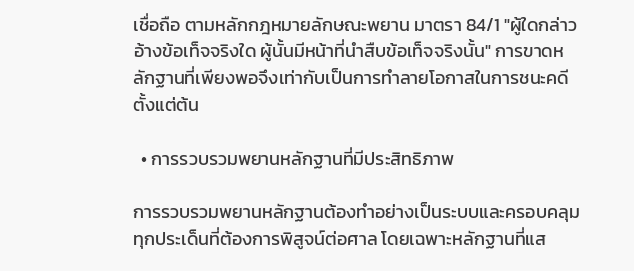เชื่อถือ ตามหลักกฎหมายลักษณะพยาน มาตรา 84/1 "ผู้ใดกล่าวอ้างข้อเท็จจริงใด ผู้นั้นมีหน้าที่นำสืบข้อเท็จจริงนั้น" การขาดหลักฐานที่เพียงพอจึงเท่ากับเป็นการทำลายโอกาสในการชนะคดีตั้งแต่ต้น

  • การรวบรวมพยานหลักฐานที่มีประสิทธิภาพ

การรวบรวมพยานหลักฐานต้องทำอย่างเป็นระบบและครอบคลุมทุกประเด็นที่ต้องการพิสูจน์ต่อศาล โดยเฉพาะหลักฐานที่แส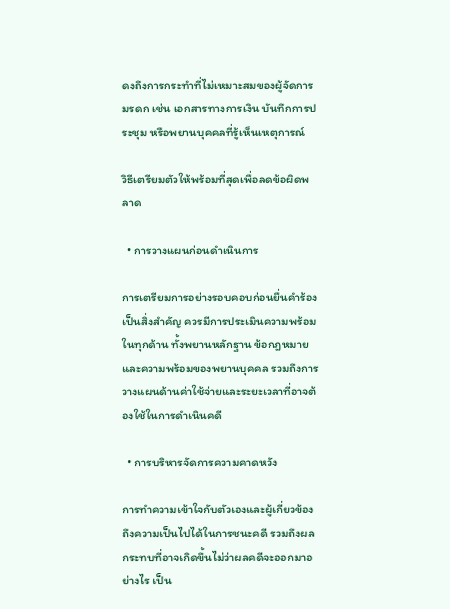ดงถึงการกระทำที่ไม่เหมาะสมของผู้จัดการมรดก เช่น เอกสารทางการเงิน บันทึกการประชุม หรือพยานบุคคลที่รู้เห็นเหตุการณ์

วิธีเตรียมตัวให้พร้อมที่สุดเพื่อลดข้อผิดพลาด

  • การวางแผนก่อนดำเนินการ

การเตรียมการอย่างรอบคอบก่อนยื่นคำร้องเป็นสิ่งสำคัญ ควรมีการประเมินความพร้อมในทุกด้าน ทั้งพยานหลักฐาน ข้อกฎหมาย และความพร้อมของพยานบุคคล รวมถึงการวางแผนด้านค่าใช้จ่ายและระยะเวลาที่อาจต้องใช้ในการดำเนินคดี

  • การบริหารจัดการความคาดหวัง

การทำความเข้าใจกับตัวเองและผู้เกี่ยวข้องถึงความเป็นไปได้ในการชนะคดี รวมถึงผลกระทบที่อาจเกิดขึ้นไม่ว่าผลคดีจะออกมาอย่างไร เป็น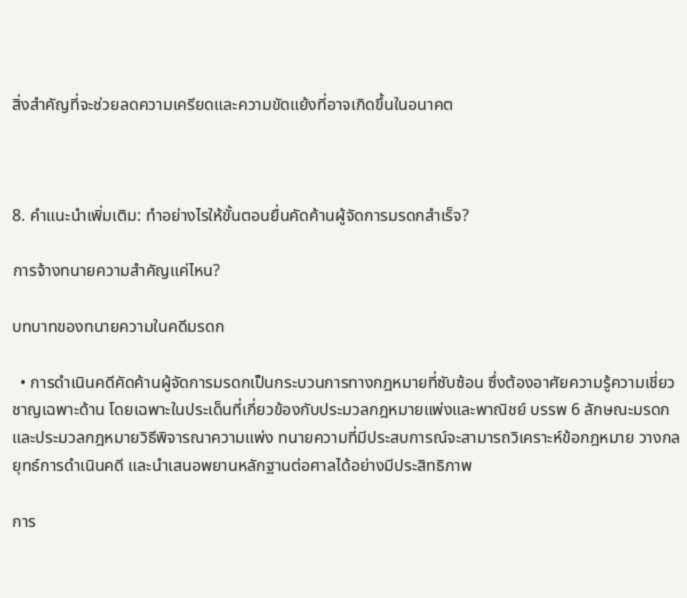สิ่งสำคัญที่จะช่วยลดความเครียดและความขัดแย้งที่อาจเกิดขึ้นในอนาคต



8. คำแนะนำเพิ่มเติม: ทำอย่างไรให้ขั้นตอนยื่นคัดค้านผู้จัดการมรดกสำเร็จ?

การจ้างทนายความสำคัญแค่ไหน?

บทบาทของทนายความในคดีมรดก

  • การดำเนินคดีคัดค้านผู้จัดการมรดกเป็นกระบวนการทางกฎหมายที่ซับซ้อน ซึ่งต้องอาศัยความรู้ความเชี่ยวชาญเฉพาะด้าน โดยเฉพาะในประเด็นที่เกี่ยวข้องกับประมวลกฎหมายแพ่งและพาณิชย์ บรรพ 6 ลักษณะมรดก และประมวลกฎหมายวิธีพิจารณาความแพ่ง ทนายความที่มีประสบการณ์จะสามารถวิเคราะห์ข้อกฎหมาย วางกลยุทธ์การดำเนินคดี และนำเสนอพยานหลักฐานต่อศาลได้อย่างมีประสิทธิภาพ

การ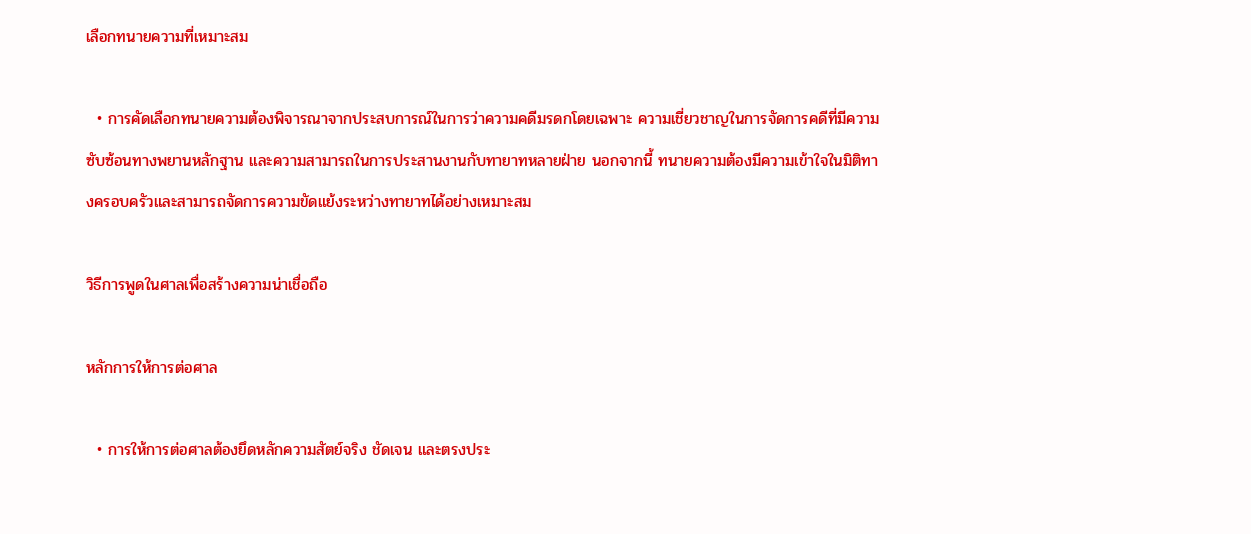เลือกทนายความที่เหมาะสม

  • การคัดเลือกทนายความต้องพิจารณาจากประสบการณ์ในการว่าความคดีมรดกโดยเฉพาะ ความเชี่ยวชาญในการจัดการคดีที่มีความซับซ้อนทางพยานหลักฐาน และความสามารถในการประสานงานกับทายาทหลายฝ่าย นอกจากนี้ ทนายความต้องมีความเข้าใจในมิติทางครอบครัวและสามารถจัดการความขัดแย้งระหว่างทายาทได้อย่างเหมาะสม

วิธีการพูดในศาลเพื่อสร้างความน่าเชื่อถือ

หลักการให้การต่อศาล

  • การให้การต่อศาลต้องยึดหลักความสัตย์จริง ชัดเจน และตรงประ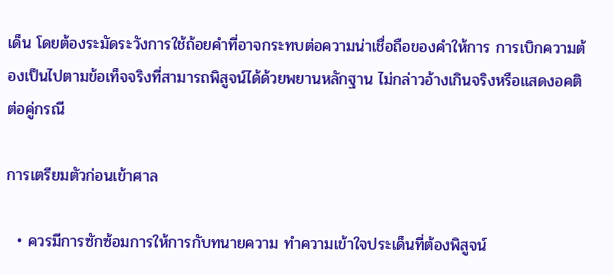เด็น โดยต้องระมัดระวังการใช้ถ้อยคำที่อาจกระทบต่อความน่าเชื่อถือของคำให้การ การเบิกความต้องเป็นไปตามข้อเท็จจริงที่สามารถพิสูจน์ได้ด้วยพยานหลักฐาน ไม่กล่าวอ้างเกินจริงหรือแสดงอคติต่อคู่กรณี

การเตรียมตัวก่อนเข้าศาล

  • ควรมีการซักซ้อมการให้การกับทนายความ ทำความเข้าใจประเด็นที่ต้องพิสูจน์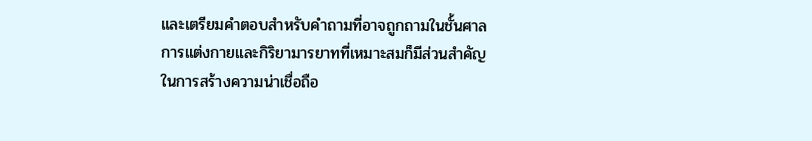และเตรียมคำตอบสำหรับคำถามที่อาจถูกถามในชั้นศาล การแต่งกายและกิริยามารยาทที่เหมาะสมก็มีส่วนสำคัญในการสร้างความน่าเชื่อถือ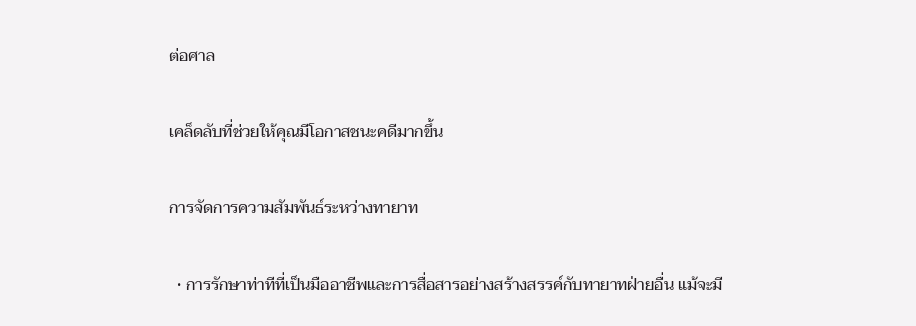ต่อศาล

เคล็ดลับที่ช่วยให้คุณมีโอกาสชนะคดีมากขึ้น

การจัดการความสัมพันธ์ระหว่างทายาท

  • การรักษาท่าทีที่เป็นมืออาชีพและการสื่อสารอย่างสร้างสรรค์กับทายาทฝ่ายอื่น แม้จะมี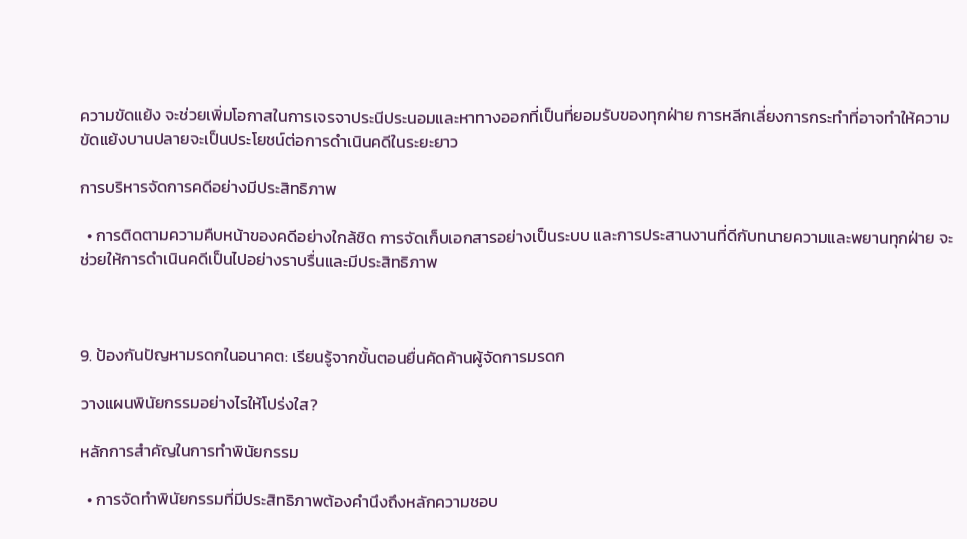ความขัดแย้ง จะช่วยเพิ่มโอกาสในการเจรจาประนีประนอมและหาทางออกที่เป็นที่ยอมรับของทุกฝ่าย การหลีกเลี่ยงการกระทำที่อาจทำให้ความขัดแย้งบานปลายจะเป็นประโยชน์ต่อการดำเนินคดีในระยะยาว

การบริหารจัดการคดีอย่างมีประสิทธิภาพ

  • การติดตามความคืบหน้าของคดีอย่างใกล้ชิด การจัดเก็บเอกสารอย่างเป็นระบบ และการประสานงานที่ดีกับทนายความและพยานทุกฝ่าย จะช่วยให้การดำเนินคดีเป็นไปอย่างราบรื่นและมีประสิทธิภาพ



9. ป้องกันปัญหามรดกในอนาคต: เรียนรู้จากขั้นตอนยื่นคัดค้านผู้จัดการมรดก

วางแผนพินัยกรรมอย่างไรให้โปร่งใส?

หลักการสำคัญในการทำพินัยกรรม

  • การจัดทำพินัยกรรมที่มีประสิทธิภาพต้องคำนึงถึงหลักความชอบ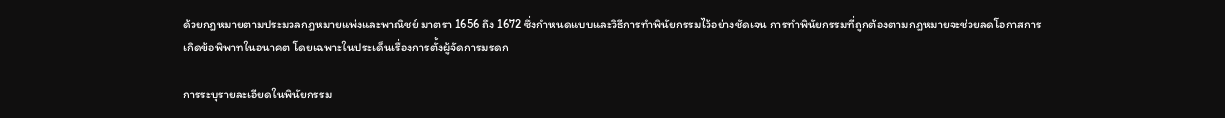ด้วยกฎหมายตามประมวลกฎหมายแพ่งและพาณิชย์ มาตรา 1656 ถึง 1672 ซึ่งกำหนดแบบและวิธีการทำพินัยกรรมไว้อย่างชัดเจน การทำพินัยกรรมที่ถูกต้องตามกฎหมายจะช่วยลดโอกาสการเกิดข้อพิพาทในอนาคต โดยเฉพาะในประเด็นเรื่องการตั้งผู้จัดการมรดก

การระบุรายละเอียดในพินัยกรรม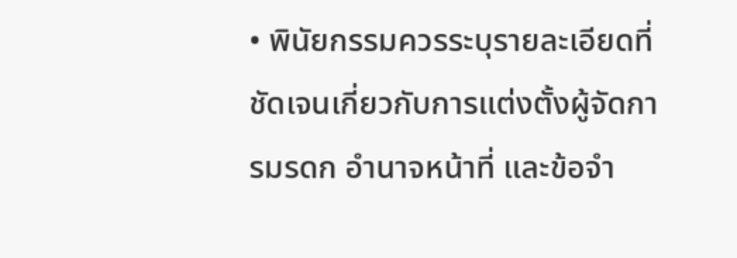• พินัยกรรมควรระบุรายละเอียดที่ชัดเจนเกี่ยวกับการแต่งตั้งผู้จัดการมรดก อำนาจหน้าที่ และข้อจำ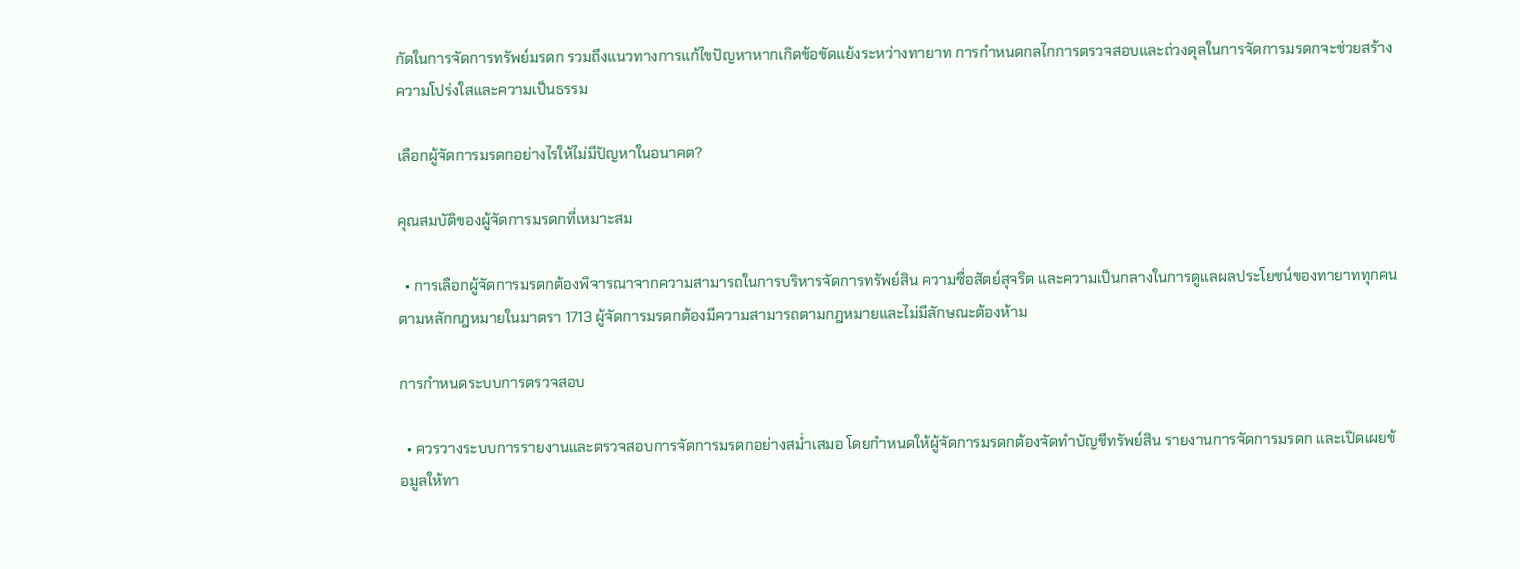กัดในการจัดการทรัพย์มรดก รวมถึงแนวทางการแก้ไขปัญหาหากเกิดข้อขัดแย้งระหว่างทายาท การกำหนดกลไกการตรวจสอบและถ่วงดุลในการจัดการมรดกจะช่วยสร้างความโปร่งใสและความเป็นธรรม

เลือกผู้จัดการมรดกอย่างไรให้ไม่มีปัญหาในอนาคต?

คุณสมบัติของผู้จัดการมรดกที่เหมาะสม

  • การเลือกผู้จัดการมรดกต้องพิจารณาจากความสามารถในการบริหารจัดการทรัพย์สิน ความซื่อสัตย์สุจริต และความเป็นกลางในการดูแลผลประโยชน์ของทายาททุกคน ตามหลักกฎหมายในมาตรา 1713 ผู้จัดการมรดกต้องมีความสามารถตามกฎหมายและไม่มีลักษณะต้องห้าม

การกำหนดระบบการตรวจสอบ

  • ควรวางระบบการรายงานและตรวจสอบการจัดการมรดกอย่างสม่ำเสมอ โดยกำหนดให้ผู้จัดการมรดกต้องจัดทำบัญชีทรัพย์สิน รายงานการจัดการมรดก และเปิดเผยข้อมูลให้ทา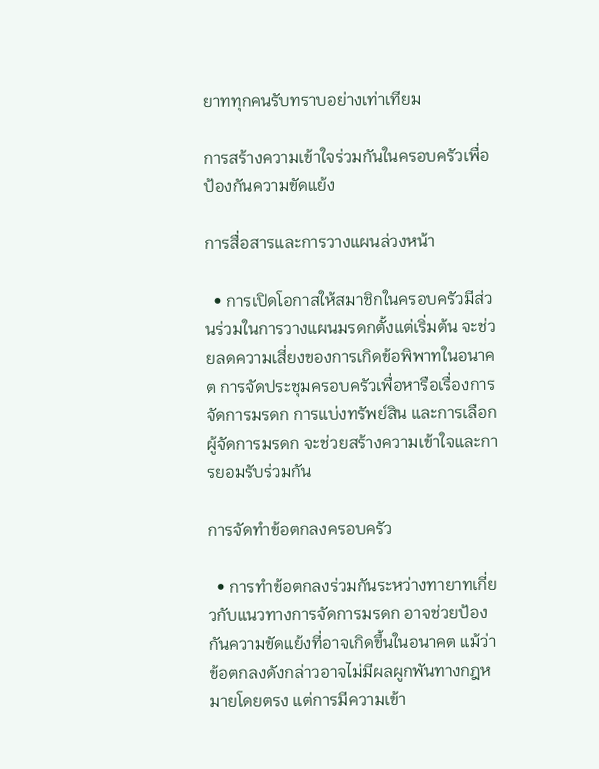ยาททุกคนรับทราบอย่างเท่าเทียม

การสร้างความเข้าใจร่วมกันในครอบครัวเพื่อป้องกันความขัดแย้ง

การสื่อสารและการวางแผนล่วงหน้า

  • การเปิดโอกาสให้สมาชิกในครอบครัวมีส่วนร่วมในการวางแผนมรดกตั้งแต่เริ่มต้น จะช่วยลดความเสี่ยงของการเกิดข้อพิพาทในอนาคต การจัดประชุมครอบครัวเพื่อหารือเรื่องการจัดการมรดก การแบ่งทรัพย์สิน และการเลือกผู้จัดการมรดก จะช่วยสร้างความเข้าใจและการยอมรับร่วมกัน

การจัดทำข้อตกลงครอบครัว

  • การทำข้อตกลงร่วมกันระหว่างทายาทเกี่ยวกับแนวทางการจัดการมรดก อาจช่วยป้องกันความขัดแย้งที่อาจเกิดขึ้นในอนาคต แม้ว่าข้อตกลงดังกล่าวอาจไม่มีผลผูกพันทางกฎหมายโดยตรง แต่การมีความเข้า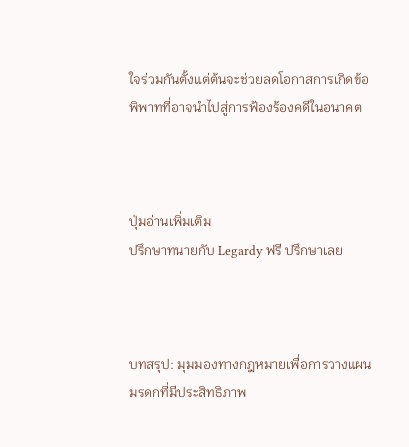ใจร่วมกันตั้งแต่ต้นจะช่วยลดโอกาสการเกิดข้อพิพาทที่อาจนำไปสู่การฟ้องร้องคดีในอนาคต



ปุ่มอ่านเพิ่มเติม
ปรึกษาทนายกับ Legardy ฟรี ปรึกษาเลย



บทสรุป: มุมมองทางกฎหมายเพื่อการวางแผนมรดกที่มีประสิทธิภาพ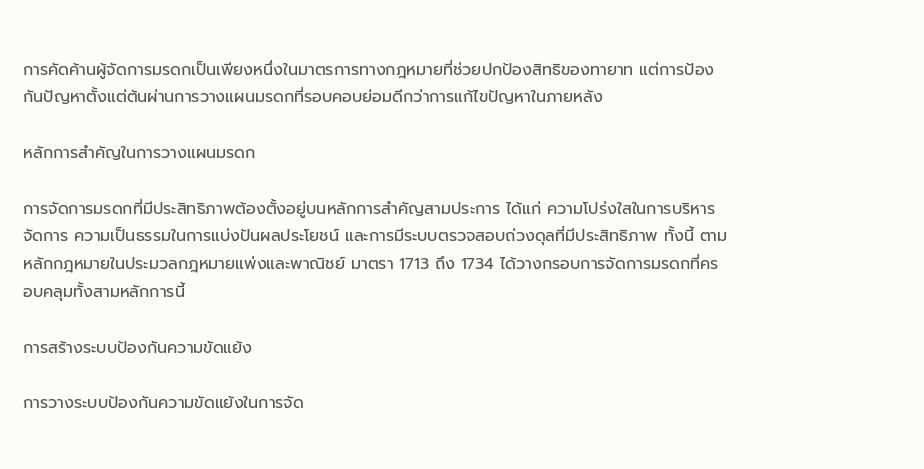การคัดค้านผู้จัดการมรดกเป็นเพียงหนึ่งในมาตรการทางกฎหมายที่ช่วยปกป้องสิทธิของทายาท แต่การป้องกันปัญหาตั้งแต่ต้นผ่านการวางแผนมรดกที่รอบคอบย่อมดีกว่าการแก้ไขปัญหาในภายหลัง

หลักการสำคัญในการวางแผนมรดก

การจัดการมรดกที่มีประสิทธิภาพต้องตั้งอยู่บนหลักการสำคัญสามประการ ได้แก่ ความโปร่งใสในการบริหารจัดการ ความเป็นธรรมในการแบ่งปันผลประโยชน์ และการมีระบบตรวจสอบถ่วงดุลที่มีประสิทธิภาพ ทั้งนี้ ตามหลักกฎหมายในประมวลกฎหมายแพ่งและพาณิชย์ มาตรา 1713 ถึง 1734 ได้วางกรอบการจัดการมรดกที่ครอบคลุมทั้งสามหลักการนี้

การสร้างระบบป้องกันความขัดแย้ง

การวางระบบป้องกันความขัดแย้งในการจัด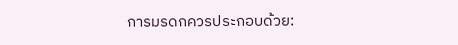การมรดกควรประกอบด้วย: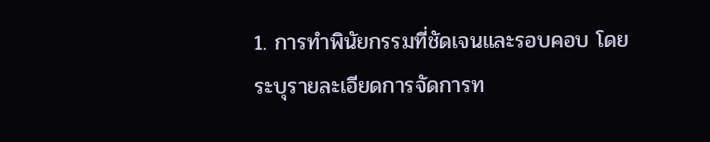1. การทำพินัยกรรมที่ชัดเจนและรอบคอบ โดยระบุรายละเอียดการจัดการท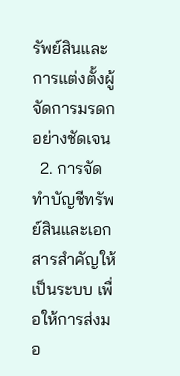รัพย์สินและการแต่งตั้งผู้จัดการมรดกอย่างชัดเจน
  2. การจัดทำบัญชีทรัพย์สินและเอกสารสำคัญให้เป็นระบบ เพื่อให้การส่งมอ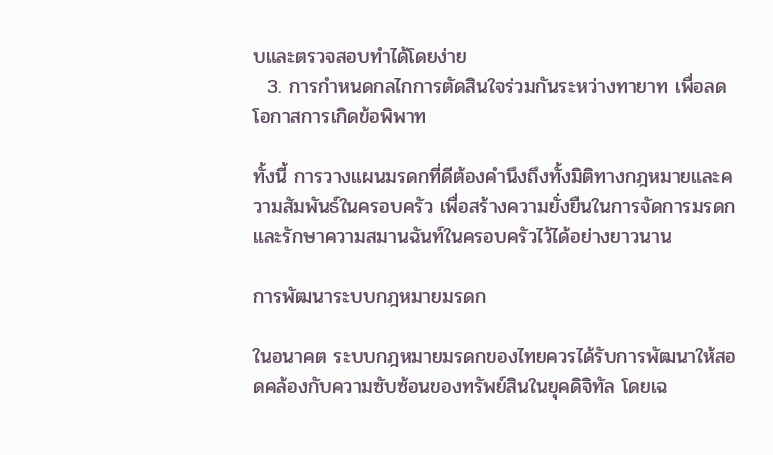บและตรวจสอบทำได้โดยง่าย
  3. การกำหนดกลไกการตัดสินใจร่วมกันระหว่างทายาท เพื่อลดโอกาสการเกิดข้อพิพาท

ทั้งนี้ การวางแผนมรดกที่ดีต้องคำนึงถึงทั้งมิติทางกฎหมายและความสัมพันธ์ในครอบครัว เพื่อสร้างความยั่งยืนในการจัดการมรดกและรักษาความสมานฉันท์ในครอบครัวไว้ได้อย่างยาวนาน

การพัฒนาระบบกฎหมายมรดก

ในอนาคต ระบบกฎหมายมรดกของไทยควรได้รับการพัฒนาให้สอดคล้องกับความซับซ้อนของทรัพย์สินในยุคดิจิทัล โดยเฉ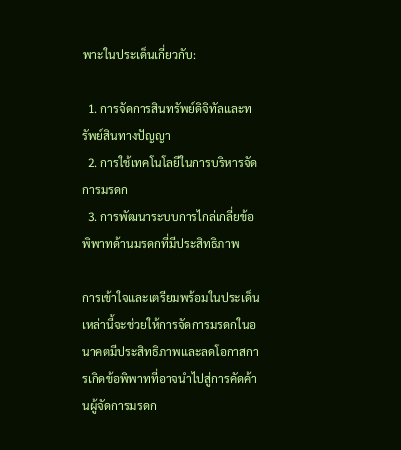พาะในประเด็นเกี่ยวกับ:

  1. การจัดการสินทรัพย์ดิจิทัลและทรัพย์สินทางปัญญา
  2. การใช้เทคโนโลยีในการบริหารจัดการมรดก
  3. การพัฒนาระบบการไกล่เกลี่ยข้อพิพาทด้านมรดกที่มีประสิทธิภาพ

การเข้าใจและเตรียมพร้อมในประเด็นเหล่านี้จะช่วยให้การจัดการมรดกในอนาคตมีประสิทธิภาพและลดโอกาสการเกิดข้อพิพาทที่อาจนำไปสู่การคัดค้านผู้จัดการมรดก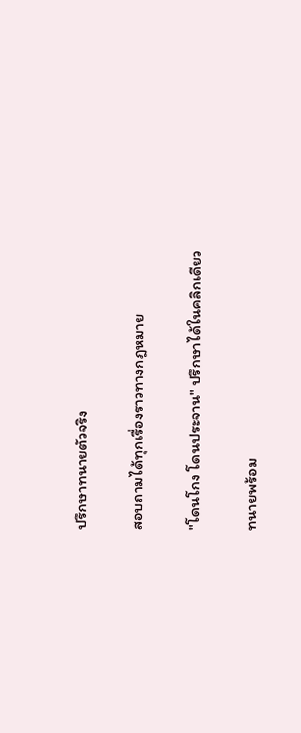ปรึกษาทนายตัวจริง

สอบถามได้ทุกเรื่องราวทางกฎหมาย

"โดนโกง โดนประจาน" ปรึกษาได้ในคลิกเดียว

ทนายพร้อม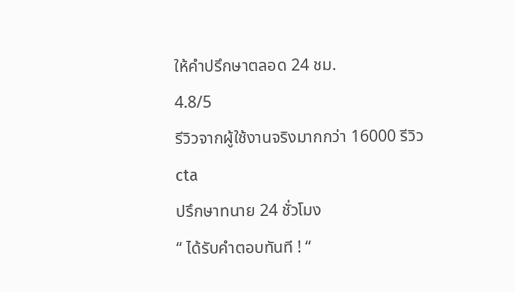ให้คำปรึกษาตลอด 24 ชม.
4.8/5
รีวิวจากผู้ใช้งานจริงมากกว่า 16000 รีวิว
cta
ปรึกษาทนาย 24 ชั่วโมง
“ ได้รับคำตอบทันที ! “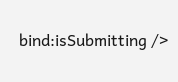bind:isSubmitting />